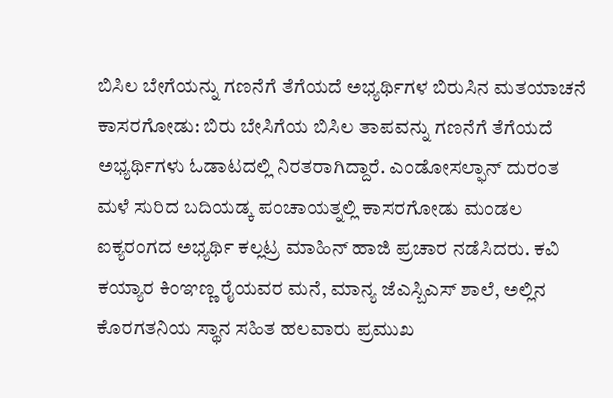ಬಿಸಿಲ ಬೇಗೆಯನ್ನು ಗಣನೆಗೆ ತೆಗೆಯದೆ ಅಭ್ಯರ್ಥಿಗಳ ಬಿರುಸಿನ ಮತಯಾಚನೆ
ಕಾಸರಗೋಡು: ಬಿರು ಬೇಸಿಗೆಯ ಬಿಸಿಲ ತಾಪವನ್ನು ಗಣನೆಗೆ ತೆಗೆಯದೆ ಅಭ್ಯರ್ಥಿಗಳು ಓಡಾಟದಲ್ಲಿ ನಿರತರಾಗಿದ್ದಾರೆ. ಎಂಡೋಸಲ್ಫಾನ್ ದುರಂತ ಮಳೆ ಸುರಿದ ಬದಿಯಡ್ಕ ಪಂಚಾಯತ್ನಲ್ಲಿ ಕಾಸರಗೋಡು ಮಂಡಲ ಐಕ್ಯರಂಗದ ಅಭ್ಯರ್ಥಿ ಕಲ್ಲಟ್ರ ಮಾಹಿನ್ ಹಾಜಿ ಪ್ರಚಾರ ನಡೆಸಿದರು. ಕವಿ ಕಯ್ಯಾರ ಕಿಂಞಣ್ಣ ರೈಯವರ ಮನೆ, ಮಾನ್ಯ ಜೆಎಸ್ಬಿಎಸ್ ಶಾಲೆ, ಅಲ್ಲಿನ ಕೊರಗತನಿಯ ಸ್ಥಾನ ಸಹಿತ ಹಲವಾರು ಪ್ರಮುಖ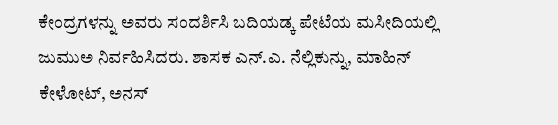ಕೇಂದ್ರಗಳನ್ನು ಅವರು ಸಂದರ್ಶಿಸಿ ಬದಿಯಡ್ಕ ಪೇಟೆಯ ಮಸೀದಿಯಲ್ಲಿ ಜುಮುಅ ನಿರ್ವಹಿಸಿದರು. ಶಾಸಕ ಎನ್.ಎ. ನೆಲ್ಲಿಕುನ್ನು, ಮಾಹಿನ್ ಕೇಳೋಟ್, ಅನಸ್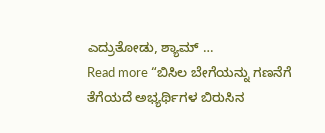ಎದ್ರುತೋಡು, ಶ್ಯಾಮ್ …
Read more “ಬಿಸಿಲ ಬೇಗೆಯನ್ನು ಗಣನೆಗೆ ತೆಗೆಯದೆ ಅಭ್ಯರ್ಥಿಗಳ ಬಿರುಸಿನ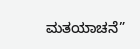ಮತಯಾಚನೆ”